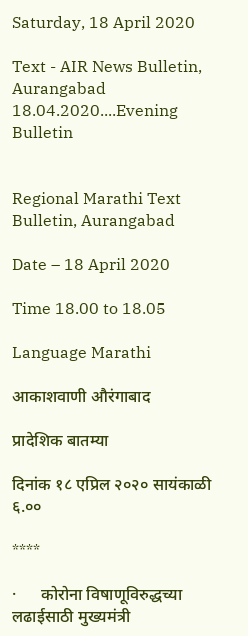Saturday, 18 April 2020

Text - AIR News Bulletin, Aurangabad 18.04.2020....Evening Bulletin


Regional Marathi Text Bulletin, Aurangabad

Date – 18 April 2020

Time 18.00 to 18.05

Language Marathi

आकाशवाणी औरंगाबाद

प्रादेशिक बातम्या

दिनांक १८ एप्रिल २०२० सायंकाळी ६.००

****

·      कोरोना विषाणूविरुद्धच्या लढाईसाठी मुख्यमंत्री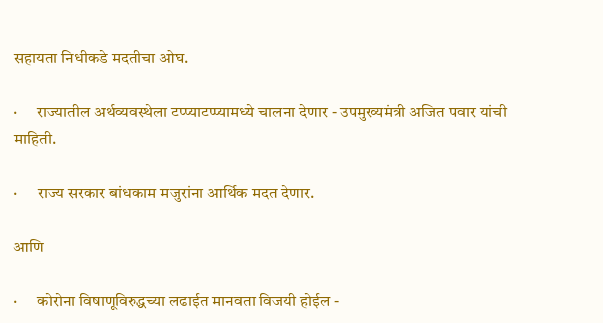सहायता निधीकडे मदतीचा ओघ.

·      राज्यातील अर्थव्यवस्थेला टप्प्याटप्प्यामध्ये चालना देणार - उपमुख्यमंत्री अजित पवार यांची माहिती.

·      राज्य सरकार बांधकाम मजुरांना आर्थिक मदत देणार.

आणि

·      कोरोना विषाणूविरुद्धच्या लढाईत मानवता विजयी होईल -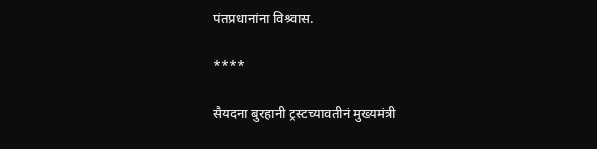पंतप्रधानांना विश्र्वास.

****

सैयदना बुरहानी ट्रस्टच्यावतीनं मुख्यमंत्री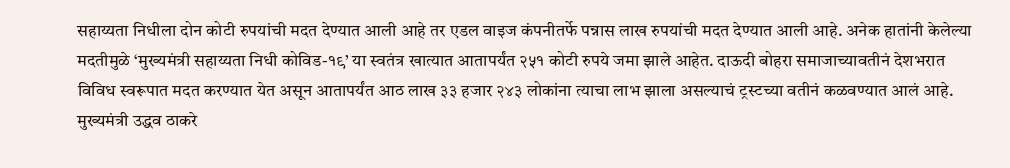सहाय्यता निधीला दोन कोटी रुपयांची मदत देण्यात आली आहे तर एडल वाइज कंपनीतर्फे पन्नास लाख रुपयांची मदत देण्यात आली आहे. अनेक हातांनी केलेल्या मदतीमुळे ‘मुख्यमंत्री सहाय्यता निधी कोविड-१९’ या स्वतंत्र खात्यात आतापर्यंत २५१ कोटी रुपये जमा झाले आहेत. दाऊदी बोहरा समाजाच्यावतीनं देशभरात विविध स्वरूपात मदत करण्यात येत असून आतापर्यंत आठ लाख ३३ हजार २४३ लोकांना त्याचा लाभ झाला असल्याचं ट्रस्टच्या वतीनं कळवण्यात आलं आहे. मुख्यमंत्री उद्धव ठाकरे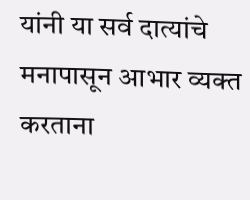यांनी या सर्व दात्यांचे मनापासून आभार व्यक्त करताना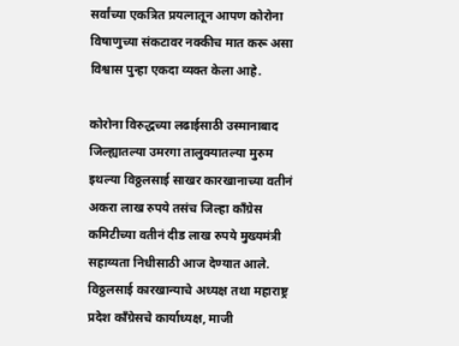सर्वांच्या एकत्रित प्रयत्नातून आपण कोरोना विषाणुच्या संकटावर नक्कीच मात करू असा विश्वास पुन्हा एकदा व्यक्त केला आहे.

कोरोना विरुद्धच्या लढाईसाठी उस्मानाबाद जिल्ह्यातल्या उमरगा तालुक्यातल्या मुरुम इथल्या विठ्ठलसाई साखर कारखानाच्या वतीनं अकरा लाख रुपये तसंच जिल्हा काँग्रेस कमिटीच्या वतीनं दीड लाख रुपये मुख्यमंत्री सहाय्यता निधीसाठी आज देण्यात आले. विठ्ठलसाई कारखान्याचे अध्यक्ष तथा महाराष्ट्र प्रदेश काँग्रेसचे कार्याध्यक्ष, माजी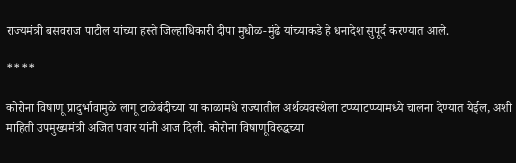राज्यमंत्री बसवराज पाटील यांच्या हस्ते जिल्हाधिकारी दीपा मुधोळ-मुंढे यांच्याकडे हे धनादेश सुपूर्द करण्यात आले.

****

कोरोना विषाणू प्रादुर्भावामुळे लागू टाळेबंदीच्या या काळामधे राज्यातील अर्थव्यवस्थेला टप्प्याटप्प्यामध्ये चालना देण्यात येईल, अशी माहिती उपमुख्यमंत्री अजित पवार यांनी आज दिली. कोरोना विषाणूविरुद्धच्या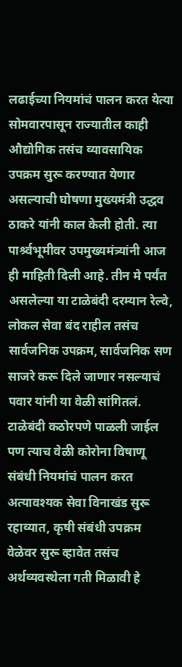लढाईच्या नियमांचं पालन करत येत्या सोमवारपासून राज्यातील काही औद्योगिक तसंच व्यावसायिक उपक्रम सुरू करण्यात येणार असल्याची घोषणा मुख्यमंत्री उद्धव ठाकरे यांनी काल केली होती. त्या पार्श्र्वभूमीवर उपमुख्यमंत्र्यांनी आज ही माहिती दिली आहे. तीन मे पर्यंत असलेल्या या टाळेबंदी दरम्यान रेल्वे, लोकल सेवा बंद राहील तसंच सार्वजनिक उपक्रम, सार्वजनिक सण साजरे करू दिले जाणार नसल्याचं पवार यांनी या वेळी सांगितलं. टाळेबंदी कठोरपणे पाळली जाईल पण त्याच वेळी कोरोना विषाणू संबंधी नियमांचं पालन करत अत्यावश्यक सेवा विनाखंड सुरू रहाव्यात, कृषी संबंधी उपक्रम वेळेवर सुरू व्हावेत तसंच अर्थव्यवस्थेला गती मिळावी हे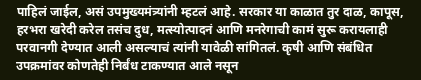पाहिलं जाईल, असं उपमुख्यमंत्र्यांनी म्हटलं आहे. सरकार या काळात तुर दाळ, कापूस, हरभरा खरेदी करेल तसंच दुध, मत्स्योत्पादनं आणि मनरेगाची कामं सुरू करायलाही परवानगी देण्यात आली असल्याचं त्यांनी यावेळी सांगितलं. कृषी आणि संबंधित उपक्रमांवर कोणतेही निर्बंध टाकण्यात आले नसून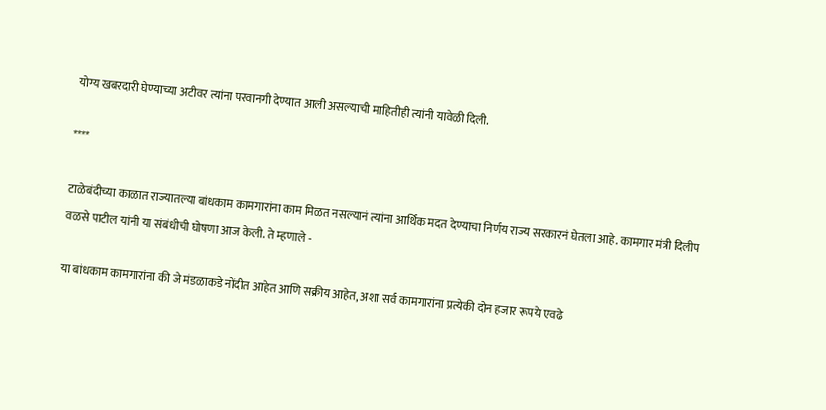योग्य खबरदारी घेण्याच्या अटीवर त्यांना परवानगी देण्यात आली असल्याची माहितीही त्यांनी यावेळी दिली.

****

टाळेबंदीच्या काळात राज्यातल्या बांधकाम कामगारांना काम मिळत नसल्यानं त्यांना आर्थिक मदत देण्याचा निर्णय राज्य सरकारनं घेतला आहे. कामगार मंत्री दिलीप वळसे पाटील यांनी या संबंधीची घोषणा आज केली. ते म्हणाले -

या बांधकाम कामगारांना की जे मंडळाकडे नोंदीत आहेत आणि सक्रीय आहेत, अशा सर्व कामगारांना प्रत्येकी दोन हजार रूपये एवढे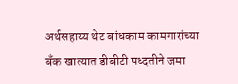अर्थसहाय्य थेट बांधकाम कामगारांच्या बँक खात्यात डीबीटी पध्दतीने जमा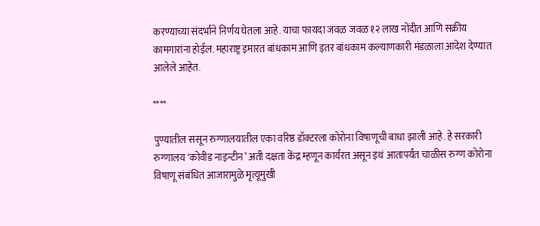करण्याच्या संदर्भाने निर्णय घेतला आहे. याचा फायदा जवळ जवळ १२ लाख नोंदीत आणि सक्रीय कामगारांना होईल. महाराष्ट्र इमारत बांधकाम आणि इतर बांधकाम कल्याणकारी मंडळाला आदेश देण्यात आलेले आहेत.

****

पुण्यातील ससून रुग्णालयातील एका वरिष्ठ डॉक्टरला कोरोना विषाणूची बाधा झाली आहे. हे सरकारी रुग्णालय ‘कोवीड नाइन्टीन’ अती दक्षता केंद्र म्हणून कार्यरत असून इथं आतापर्यंत चाळीस रुग्ण कोरोना विषाणू संबंधित आजारामुळे मृत्यूमुखी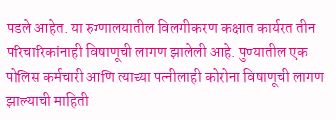पडले आहेत. या रुग्णालयातील विलगीकरण कक्षात कार्यरत तीन परिचारिकांनाही विषाणूची लागण झालेली आहे. पुण्यातील एक पोलिस कर्मचारी आणि त्याच्या पत्नीलाही कोरोना विषाणूची लागण झाल्याची माहिती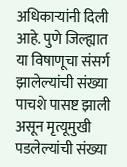अधिकाऱ्यांनी दिली आहे. पुणे जिल्ह्यात या विषाणूचा संसर्ग झालेल्यांची संख्या पाचशे पासष्ट झाली असून मृत्यूमुखी पडलेल्यांची संख्या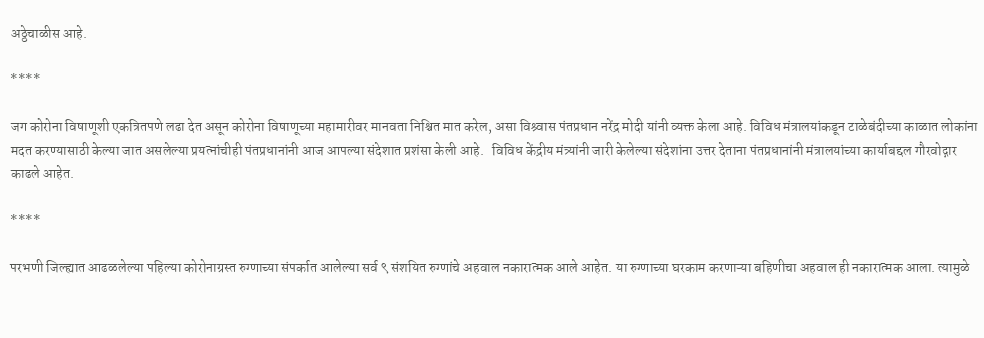अठ्ठेचाळीस आहे.

****

जग कोरोना विषाणूशी एकत्रितपणे लढा देत असून कोरोना विषाणूच्या महामारीवर मानवता निश्चित मात करेल, असा विश्र्वास पंतप्रधान नरेंद्र मोदी यांनी व्यक्त केला आहे. विविध मंत्रालयांकडून टाळेबंदीच्या काळात लोकांना मदत करण्यासाठी केल्या जात असलेल्या प्रयत्नांचीही पंतप्रधानांनी आज आपल्या संदेशात प्रशंसा केली आहे.   विविध केंद्रीय मंत्र्यांनी जारी केलेल्या संदेशांना उत्तर देताना पंतप्रधानांनी मंत्रालयांच्या कार्याबद्दल गौरवोद्गार काढले आहेत.

****

परभणी जिल्ह्यात आढळलेल्या पहिल्या कोरोनाग्रस्त रुग्णाच्या संपर्कात आलेल्या सर्व ९ संशयित रुग्णांचे अहवाल नकारात्मक आले आहेत. या रुग्णाच्या घरकाम करणाऱ्या बहिणीचा अहवाल ही नकारात्मक आला. त्यामुळे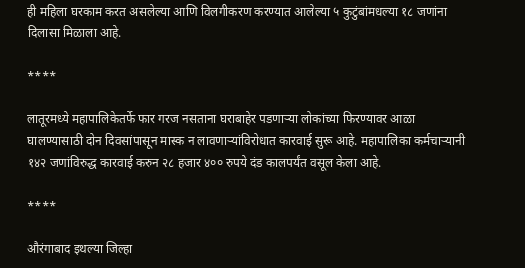ही महिला घरकाम करत असलेल्या आणि विलगीकरण करण्यात आलेल्या ५ कुटुंबांमधल्या १८ जणांना दिलासा मिळाला आहे.

****

लातूरमध्ये महापालिकेतर्फे फार गरज नसताना घराबाहेर पडणाऱ्या लोकांच्या फिरण्यावर आळा घालण्यासाठी दोन दिवसांपासून मास्क न लावणाऱ्यांविरोधात कारवाई सुरू आहे. महापालिका कर्मचाऱ्यानी १४२ जणांविरुद्ध कारवाई करुन २८ हजार ४०० रुपये दंड कालपर्यंत वसूल केला आहे.

****

औरंगाबाद इथल्या जिल्हा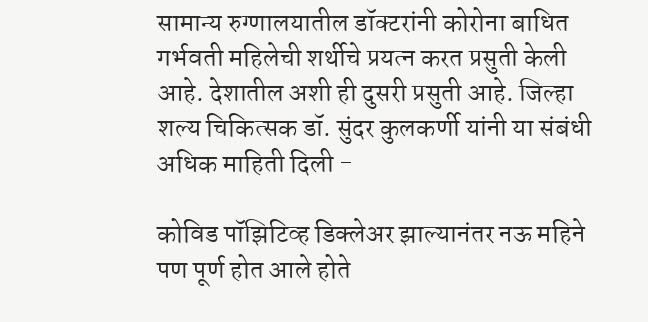सामान्य रुग्णालयातील डॉक्टरांनी कोरोना बाधित गर्भवती महिलेची शर्थीचे प्रयत्न करत प्रसुती केली आहे. देशातील अशी ही दुसरी प्रसुती आहे. जिल्हा शल्य चिकित्सक डॉ. सुंदर कुलकर्णी यांनी या संबंधी अधिक माहिती दिली -

कोविड पॉझिटिव्ह डिक्लेअर झाल्यानंतर नऊ महिने पण पूर्ण होत आले होते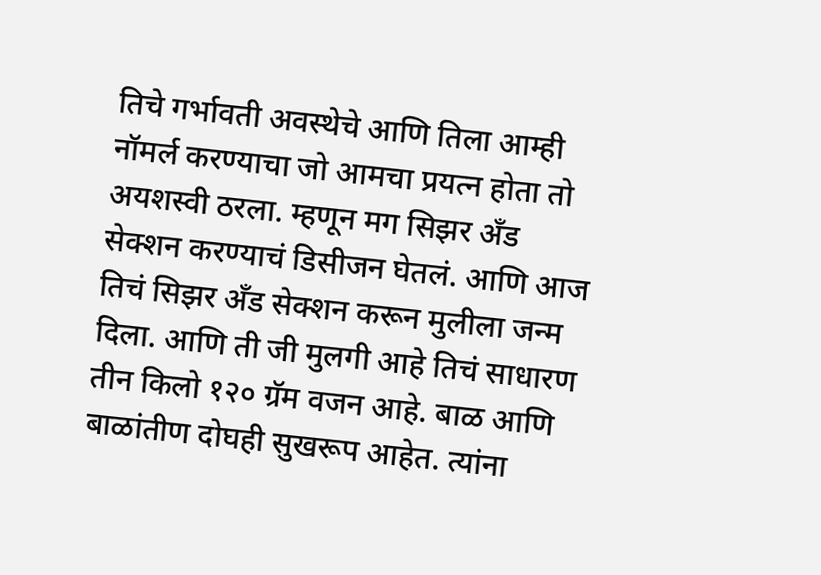तिचे गर्भावती अवस्थेचे आणि तिला आम्ही नॉमर्ल करण्याचा जो आमचा प्रयत्न होता तो अयशस्वी ठरला. म्हणून मग सिझर अँड सेक्शन करण्याचं डिसीजन घेतलं. आणि आज तिचं सिझर अँड सेक्शन करून मुलीला जन्म दिला. आणि ती जी मुलगी आहे तिचं साधारण तीन किलो १२० ग्रॅम वजन आहे. बाळ आणि बाळांतीण दोघही सुखरूप आहेत. त्यांना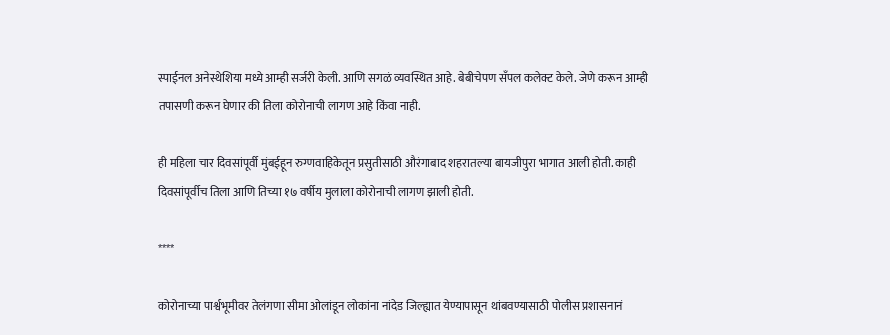स्पाईनल अनेस्थेशिया मध्ये आम्ही सर्जरी केली. आणि सगळं व्यवस्थित आहे. बेबीचेपण सॅंपल कलेक्ट केले. जेणे करून आम्ही तपासणी करून घेणार की तिला कोरोनाची लागण आहे किंवा नाही.

ही महिला चार दिवसांपूर्वी मुंबईहून रुग्णवाहिकेतून प्रसुतीसाठी औरंगाबाद शहरातल्या बायजीपुरा भागात आली होती. काही दिवसांपूर्वीच तिला आणि तिच्या १७ वर्षीय मुलाला कोरोनाची लागण झाली होती.

****

कोरोनाच्या पार्श्वभूमीवर तेलंगणा सीमा ओलांडून लोकांना नांदेड जिल्ह्यात येण्यापासून थांबवण्यासाठी पोलीस प्रशासनानं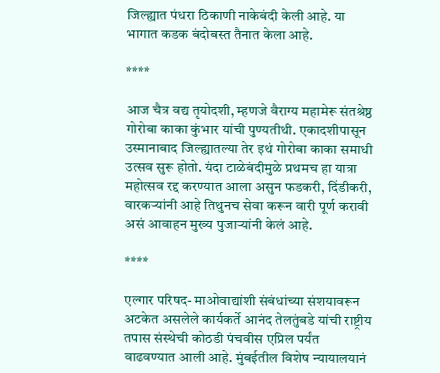जिल्ह्यात पंधरा ठिकाणी नाकेबंदी केली आहे. या भागात कडक बंदोबस्त तैनात केला आहे.

****

आज चैत्र वद्य तृयोदशी, म्हणजे वैराग्य महामेरू संतश्रेष्ठ गोरोबा काका कुंभार यांची पुण्यतीथी. एकादशीपासून उस्मानाबाद जिल्ह्यातल्या तेर इथं गोरोबा काका समाधी उत्सव सुरू होतो. यंदा टाळेबंदीमुळे प्रथमच हा यात्रा महोत्सव रद्द करण्यात आला असुन फडकरी, दिंडीकरी, वारकऱ्यांनी आहे तिथुनच सेवा करून वारी पूर्ण करावी असं आवाहन मुख्य पुजाऱ्यांनी केलं आहे.

****

एल्गार परिषद- माओवाद्यांशी संबंधांच्या संशयावरून अटकेत असलेले कार्यकर्ते आनंद तेलतुंबडे यांची राष्ट्रीय तपास संस्थेची कोठडी पंचवीस एप्रिल पर्यंत वाढवण्यात आली आहे. मुंबईतील विशेष न्यायालयानं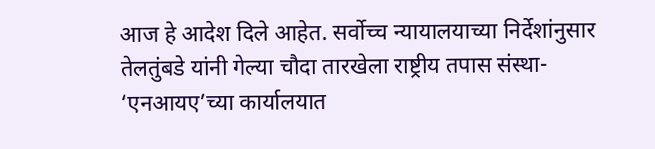आज हे आदेश दिले आहेत. सर्वोच्च न्यायालयाच्या निर्देशांनुसार तेलतुंबडे यांनी गेल्या चौदा तारखेला राष्ट्रीय तपास संस्था- ‘एनआयए’च्या कार्यालयात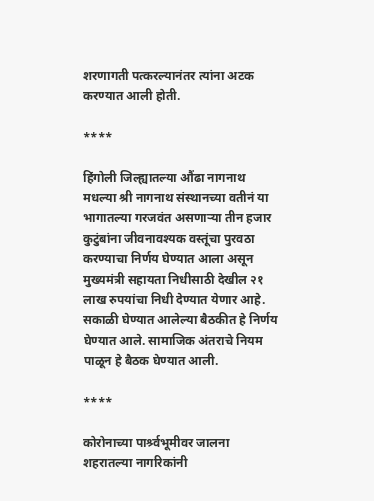शरणागती पत्करल्यानंतर त्यांना अटक करण्यात आली होती.

****

हिंगोली जिल्ह्यातल्या औंढा नागनाथ मधल्या श्री नागनाथ संस्थानच्या वतीनं या भागातल्या गरजवंत असणाऱ्या तीन हजार कुटुंबांना जीवनावश्यक वस्तूंचा पुरवठा करण्याचा निर्णय घेण्यात आला असून मुख्यमंत्री सहायता निधीसाठी देखील २१ लाख रुपयांचा निधी देण्यात येणार आहे. सकाळी घेण्यात आलेल्या बैठकीत हे निर्णय घेण्यात आले. सामाजिक अंतराचे नियम पाळून हे बैठक घेण्यात आली.

****

कोरोनाच्या पार्श्र्वभूमीवर जालना शहरातल्या नागरिकांनी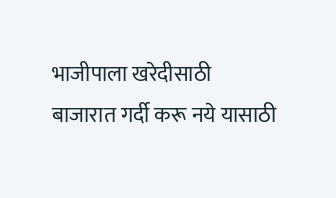भाजीपाला खरेदीसाठी बाजारात गर्दी करू नये यासाठी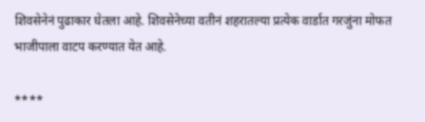शिवसेनेनं पुढाकार घेतला आहे. शिवसेनेच्या वतीनं शहरातल्या प्रत्येक वार्डात गरजुंना मोफत भाजीपाला वाटप करण्यात येत आहे.

****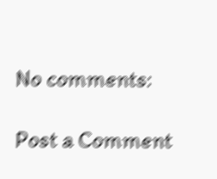No comments:

Post a Comment